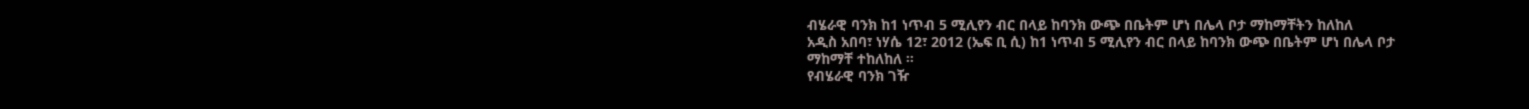ብሄራዊ ባንክ ከ1 ነጥብ 5 ሚሊየን ብር በላይ ከባንክ ውጭ በቤትም ሆነ በሌላ ቦታ ማከማቸትን ከለከለ
አዲስ አበባ፣ ነሃሴ 12፣ 2012 (ኤፍ ቢ ሲ) ከ1 ነጥብ 5 ሚሊየን ብር በላይ ከባንክ ውጭ በቤትም ሆነ በሌላ ቦታ ማከማቸ ተከለከለ ።
የብሄራዊ ባንክ ገዥ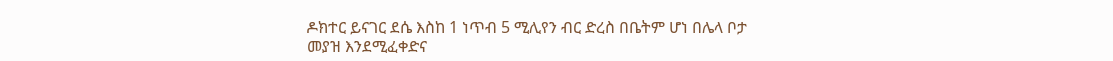ዶክተር ይናገር ደሴ እስከ 1 ነጥብ 5 ሚሊየን ብር ድረስ በቤትም ሆነ በሌላ ቦታ መያዝ እንደሚፈቀድና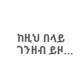ከዚህ በላይ ገንዘብ ይዞ…